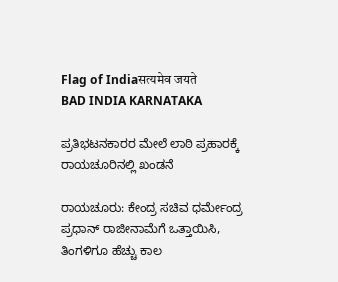Flag of Indiaसत्यमेव जयते
BAD INDIA KARNATAKA

ಪ್ರತಿಭಟನಕಾರರ ಮೇಲೆ ಲಾಠಿ ಪ್ರಹಾರಕ್ಕೆ ರಾಯಚೂರಿನಲ್ಲಿ ಖಂಡನೆ

ರಾಯಚೂರು: ಕೇಂದ್ರ ಸಚಿವ ಧರ್ಮೇಂದ್ರ ಪ್ರಧಾನ್ ರಾಜೀನಾಮೆಗೆ ಒತ್ತಾಯಿಸಿ, ತಿಂಗಳಿಗೂ ಹೆಚ್ಚು ಕಾಲ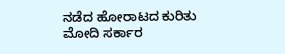ನಡೆದ ಹೋರಾಟದ ಕುರಿತು ಮೋದಿ ಸರ್ಕಾರ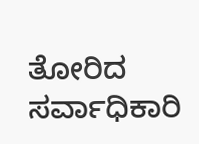ತೋರಿದ ಸರ್ವಾಧಿಕಾರಿ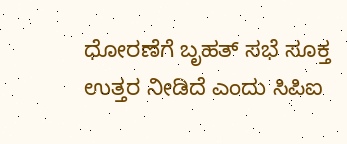ಧೋರಣೆಗೆ ಬೃಹತ್ ಸಭೆ ಸೂಕ್ತ ಉತ್ತರ ನೀಡಿದೆ ಎಂದು ಸಿಪಿಐ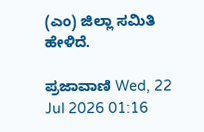(ಎಂ) ಜಿಲ್ಲಾ ಸಮಿತಿ ಹೇಳಿದೆ.

ಪ್ರಜಾವಾಣಿ Wed, 22 Jul 2026 01:16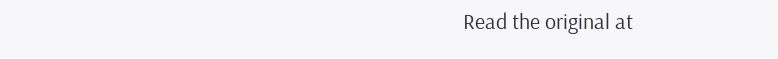Read the original at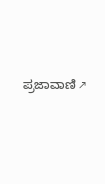ಪ್ರಜಾವಾಣಿ ↗